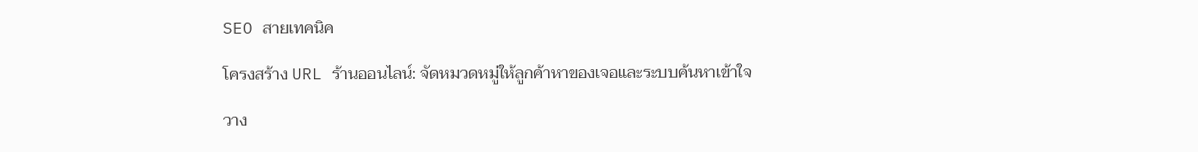SEO สายเทคนิค

โครงสร้าง URL ร้านออนไลน์: จัดหมวดหมู่ให้ลูกค้าหาของเจอและระบบค้นหาเข้าใจ

วาง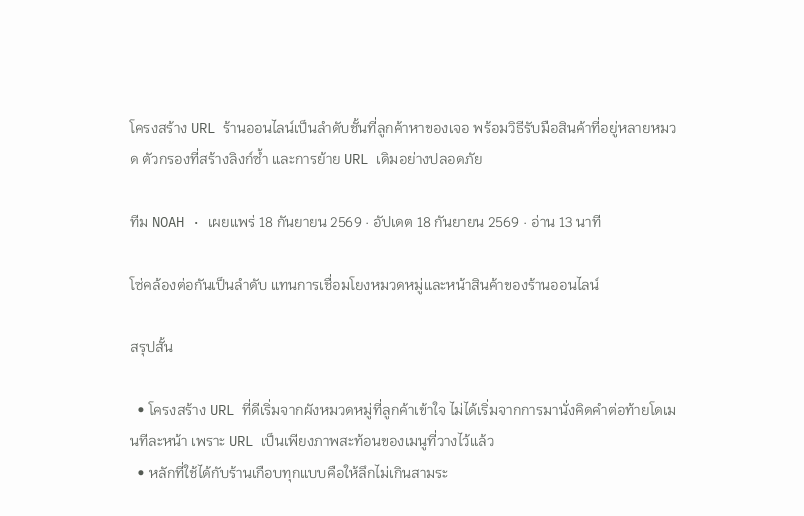โครงสร้าง URL ร้านออนไลน์เป็นลำดับชั้นที่ลูกค้าหาของเจอ พร้อมวิธีรับมือสินค้าที่อยู่หลายหมวด ตัวกรองที่สร้างลิงก์ซ้ำ และการย้าย URL เดิมอย่างปลอดภัย

ทีม NOAH · เผยแพร่ 18 กันยายน 2569 · อัปเดต 18 กันยายน 2569 · อ่าน 13 นาที

โซ่คล้องต่อกันเป็นลำดับ แทนการเชื่อมโยงหมวดหมู่และหน้าสินค้าของร้านออนไลน์

สรุปสั้น

  • โครงสร้าง URL ที่ดีเริ่มจากผังหมวดหมู่ที่ลูกค้าเข้าใจ ไม่ได้เริ่มจากการมานั่งคิดคำต่อท้ายโดเมนทีละหน้า เพราะ URL เป็นเพียงภาพสะท้อนของเมนูที่วางไว้แล้ว
  • หลักที่ใช้ได้กับร้านเกือบทุกแบบคือให้ลึกไม่เกินสามระ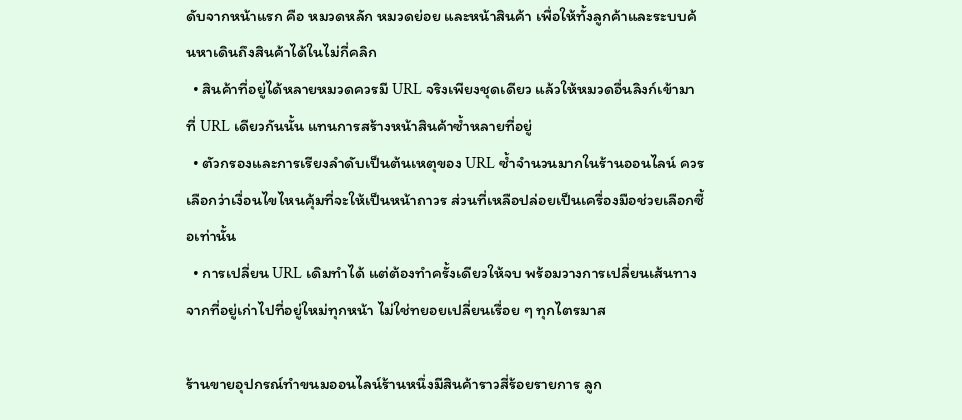ดับจากหน้าแรก คือ หมวดหลัก หมวดย่อย และหน้าสินค้า เพื่อให้ทั้งลูกค้าและระบบค้นหาเดินถึงสินค้าได้ในไม่กี่คลิก
  • สินค้าที่อยู่ได้หลายหมวดควรมี URL จริงเพียงชุดเดียว แล้วให้หมวดอื่นลิงก์เข้ามาที่ URL เดียวกันนั้น แทนการสร้างหน้าสินค้าซ้ำหลายที่อยู่
  • ตัวกรองและการเรียงลำดับเป็นต้นเหตุของ URL ซ้ำจำนวนมากในร้านออนไลน์ ควรเลือกว่าเงื่อนไขไหนคุ้มที่จะให้เป็นหน้าถาวร ส่วนที่เหลือปล่อยเป็นเครื่องมือช่วยเลือกซื้อเท่านั้น
  • การเปลี่ยน URL เดิมทำได้ แต่ต้องทำครั้งเดียวให้จบ พร้อมวางการเปลี่ยนเส้นทางจากที่อยู่เก่าไปที่อยู่ใหม่ทุกหน้า ไม่ใช่ทยอยเปลี่ยนเรื่อย ๆ ทุกไตรมาส

ร้านขายอุปกรณ์ทำขนมออนไลน์ร้านหนึ่งมีสินค้าราวสี่ร้อยรายการ ลูก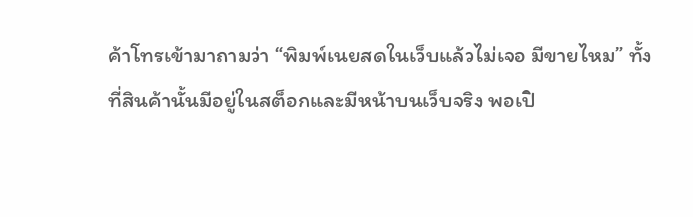ค้าโทรเข้ามาถามว่า “พิมพ์เนยสดในเว็บแล้วไม่เจอ มีขายไหม” ทั้งที่สินค้านั้นมีอยู่ในสต็อกและมีหน้าบนเว็บจริง พอเปิ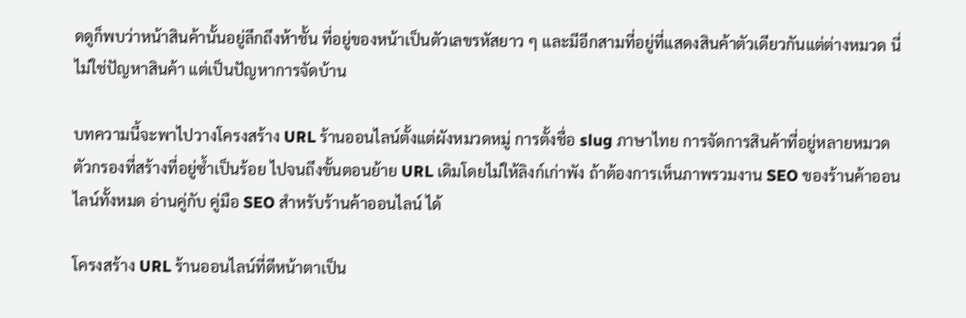ดดูก็พบว่าหน้าสินค้านั้นอยู่ลึกถึงห้าชั้น ที่อยู่ของหน้าเป็นตัวเลขรหัสยาว ๆ และมีอีกสามที่อยู่ที่แสดงสินค้าตัวเดียวกันแต่ต่างหมวด นี่ไม่ใช่ปัญหาสินค้า แต่เป็นปัญหาการจัดบ้าน

บทความนี้จะพาไปวางโครงสร้าง URL ร้านออนไลน์ตั้งแต่ผังหมวดหมู่ การตั้งชื่อ slug ภาษาไทย การจัดการสินค้าที่อยู่หลายหมวด ตัวกรองที่สร้างที่อยู่ซ้ำเป็นร้อย ไปจนถึงขั้นตอนย้าย URL เดิมโดยไม่ให้ลิงก์เก่าพัง ถ้าต้องการเห็นภาพรวมงาน SEO ของร้านค้าออนไลน์ทั้งหมด อ่านคู่กับ คู่มือ SEO สำหรับร้านค้าออนไลน์ ได้

โครงสร้าง URL ร้านออนไลน์ที่ดีหน้าตาเป็น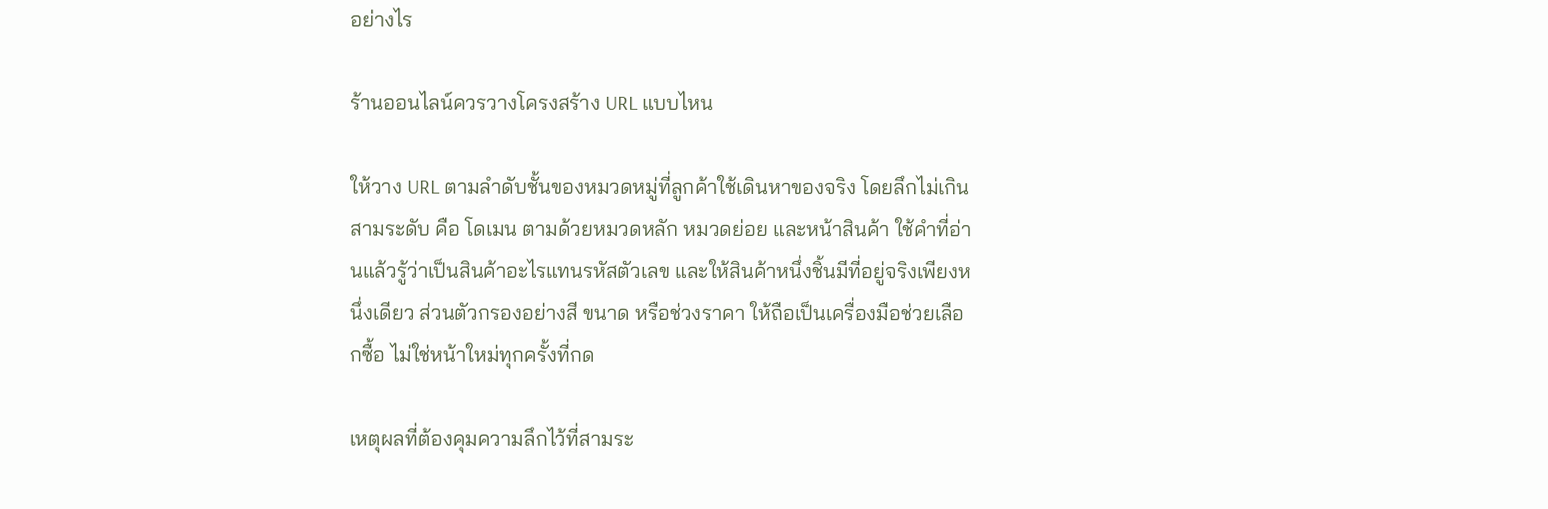อย่างไร

ร้านออนไลน์ควรวางโครงสร้าง URL แบบไหน

ให้วาง URL ตามลำดับชั้นของหมวดหมู่ที่ลูกค้าใช้เดินหาของจริง โดยลึกไม่เกินสามระดับ คือ โดเมน ตามด้วยหมวดหลัก หมวดย่อย และหน้าสินค้า ใช้คำที่อ่านแล้วรู้ว่าเป็นสินค้าอะไรแทนรหัสตัวเลข และให้สินค้าหนึ่งชิ้นมีที่อยู่จริงเพียงหนึ่งเดียว ส่วนตัวกรองอย่างสี ขนาด หรือช่วงราคา ให้ถือเป็นเครื่องมือช่วยเลือกซื้อ ไม่ใช่หน้าใหม่ทุกครั้งที่กด

เหตุผลที่ต้องคุมความลึกไว้ที่สามระ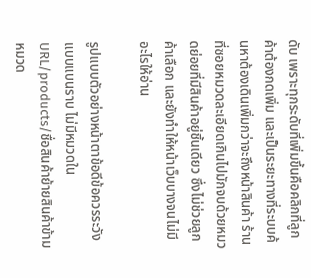ดับ เพราะทุกระดับที่เพิ่มขึ้นคือคลิกที่ลูกค้าต้องกดเพิ่ม และเป็นระยะทางที่ระบบค้นหาต้องเดินเพิ่มกว่าจะถึงหน้าสินค้า ร้านที่ซอยหมวดละเอียดเกินไปมักจบด้วยหมวดย่อยที่มีสินค้าอยู่ชิ้นเดียว ซึ่งไม่ช่วยลูกค้าเลือก และยังทำให้หน้าเว็บบางจนไม่มีอะไรให้อ่าน

รูปแบบตัวอย่างหน้าตาข้อดีข้อควรระวัง
แบบแบนราบ ไม่มีหมวดใน URL/products/ชื่อสินค้าย้ายสินค้าข้ามหมวด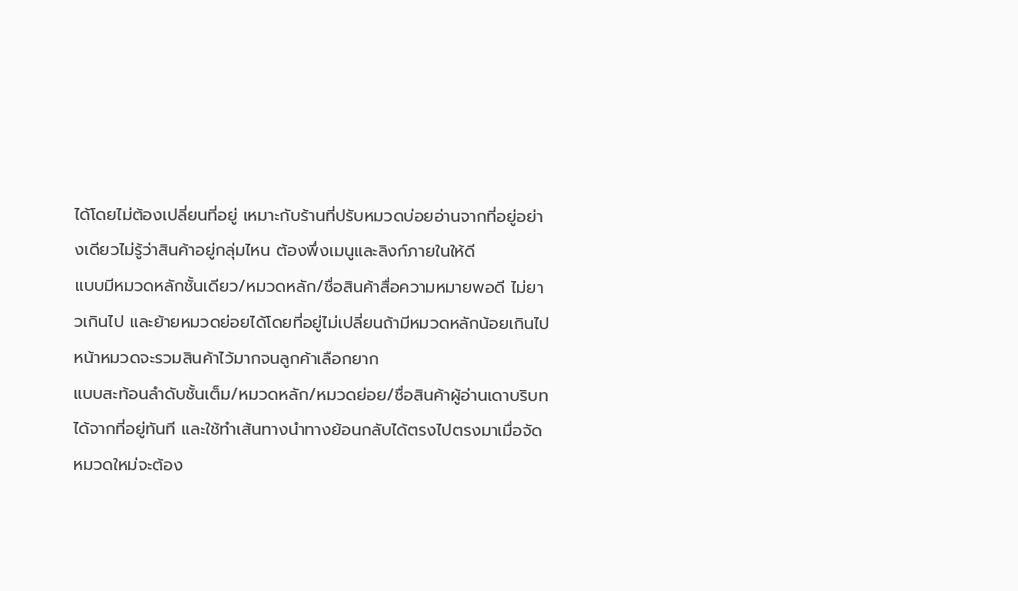ได้โดยไม่ต้องเปลี่ยนที่อยู่ เหมาะกับร้านที่ปรับหมวดบ่อยอ่านจากที่อยู่อย่างเดียวไม่รู้ว่าสินค้าอยู่กลุ่มไหน ต้องพึ่งเมนูและลิงก์ภายในให้ดี
แบบมีหมวดหลักชั้นเดียว/หมวดหลัก/ชื่อสินค้าสื่อความหมายพอดี ไม่ยาวเกินไป และย้ายหมวดย่อยได้โดยที่อยู่ไม่เปลี่ยนถ้ามีหมวดหลักน้อยเกินไป หน้าหมวดจะรวมสินค้าไว้มากจนลูกค้าเลือกยาก
แบบสะท้อนลำดับชั้นเต็ม/หมวดหลัก/หมวดย่อย/ชื่อสินค้าผู้อ่านเดาบริบทได้จากที่อยู่ทันที และใช้ทำเส้นทางนำทางย้อนกลับได้ตรงไปตรงมาเมื่อจัดหมวดใหม่จะต้อง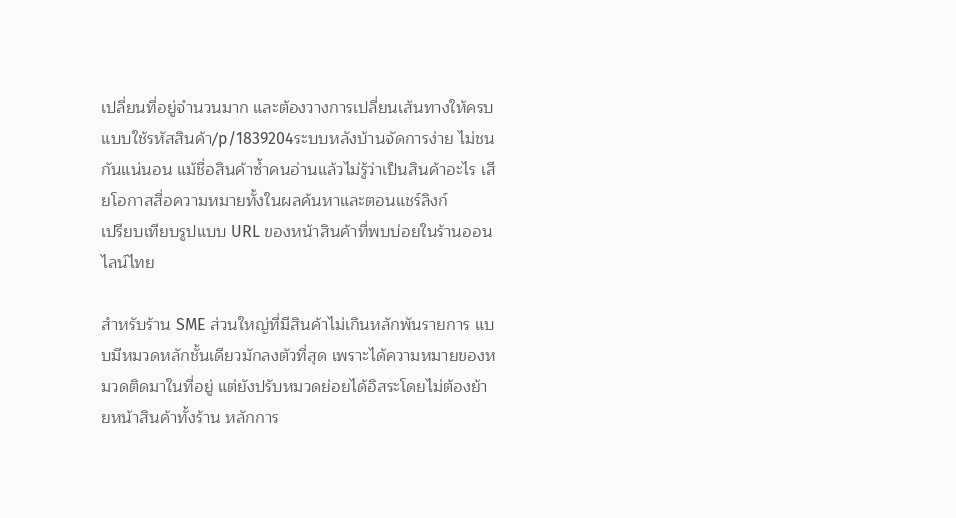เปลี่ยนที่อยู่จำนวนมาก และต้องวางการเปลี่ยนเส้นทางให้ครบ
แบบใช้รหัสสินค้า/p/1839204ระบบหลังบ้านจัดการง่าย ไม่ชนกันแน่นอน แม้ชื่อสินค้าซ้ำคนอ่านแล้วไม่รู้ว่าเป็นสินค้าอะไร เสียโอกาสสื่อความหมายทั้งในผลค้นหาและตอนแชร์ลิงก์
เปรียบเทียบรูปแบบ URL ของหน้าสินค้าที่พบบ่อยในร้านออนไลน์ไทย

สำหรับร้าน SME ส่วนใหญ่ที่มีสินค้าไม่เกินหลักพันรายการ แบบมีหมวดหลักชั้นเดียวมักลงตัวที่สุด เพราะได้ความหมายของหมวดติดมาในที่อยู่ แต่ยังปรับหมวดย่อยได้อิสระโดยไม่ต้องย้ายหน้าสินค้าทั้งร้าน หลักการ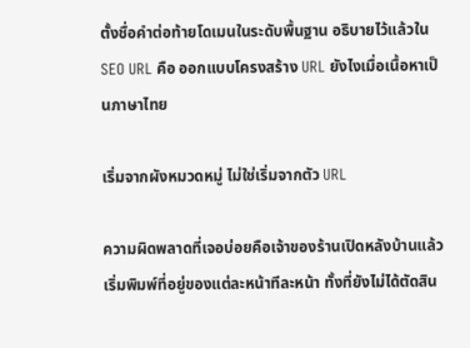ตั้งชื่อคำต่อท้ายโดเมนในระดับพื้นฐาน อธิบายไว้แล้วใน SEO URL คือ ออกแบบโครงสร้าง URL ยังไงเมื่อเนื้อหาเป็นภาษาไทย

เริ่มจากผังหมวดหมู่ ไม่ใช่เริ่มจากตัว URL

ความผิดพลาดที่เจอบ่อยคือเจ้าของร้านเปิดหลังบ้านแล้วเริ่มพิมพ์ที่อยู่ของแต่ละหน้าทีละหน้า ทั้งที่ยังไม่ได้ตัดสิน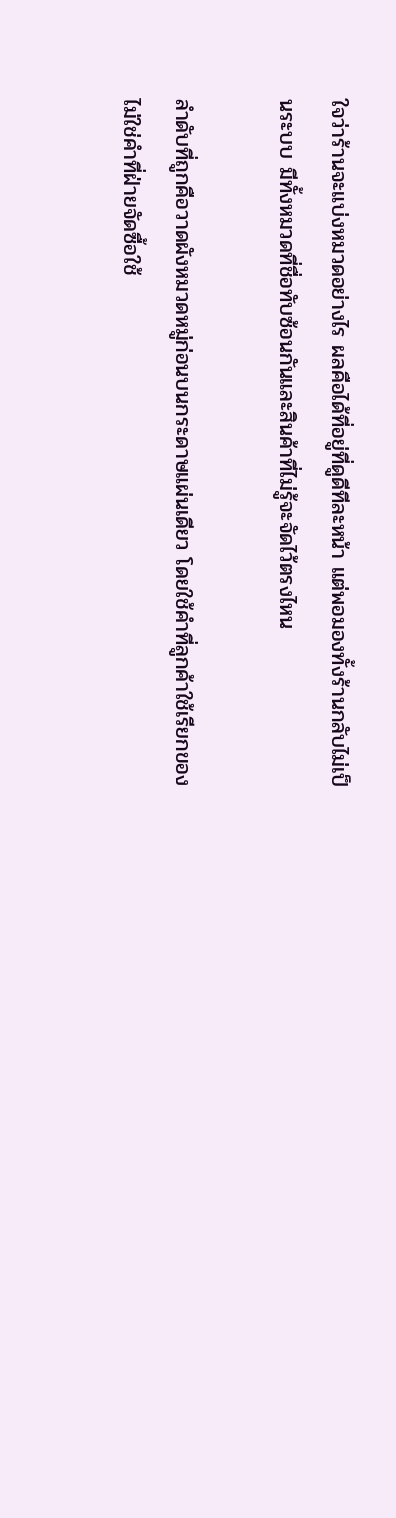ใจว่าร้านจะแบ่งหมวดอย่างไร ผลคือได้ที่อยู่ที่ดูดีทีละหน้า แต่พอมองทั้งร้านกลับไม่เป็นระบบ มีทั้งหมวดที่ชื่อทับซ้อนกันและสินค้าที่ไม่รู้จะจัดไว้ตรงไหน

ลำดับที่ถูกคือวาดผังหมวดหมู่ก่อนบนกระดาษแผ่นเดียว โดยใช้คำที่ลูกค้าใช้เรียกของ ไม่ใช่คำที่ฝ่ายจัดซื้อใช้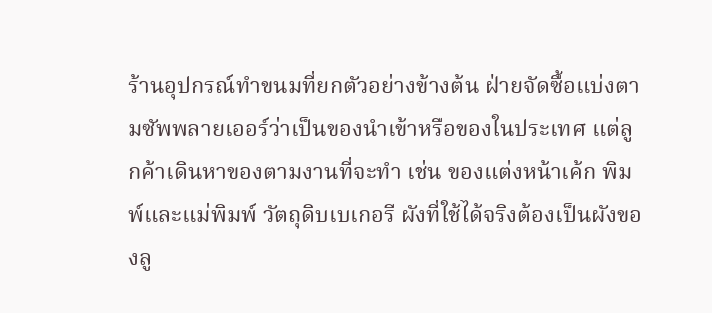ร้านอุปกรณ์ทำขนมที่ยกตัวอย่างข้างต้น ฝ่ายจัดซื้อแบ่งตามซัพพลายเออร์ว่าเป็นของนำเข้าหรือของในประเทศ แต่ลูกค้าเดินหาของตามงานที่จะทำ เช่น ของแต่งหน้าเค้ก พิมพ์และแม่พิมพ์ วัตถุดิบเบเกอรี ผังที่ใช้ได้จริงต้องเป็นผังของลู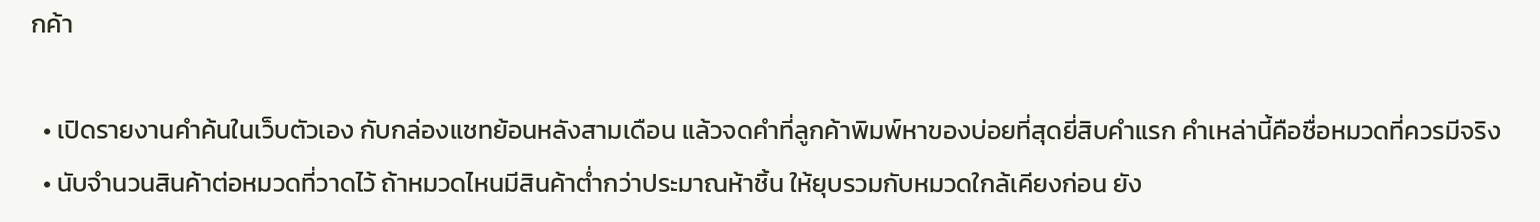กค้า

  • เปิดรายงานคำค้นในเว็บตัวเอง กับกล่องแชทย้อนหลังสามเดือน แล้วจดคำที่ลูกค้าพิมพ์หาของบ่อยที่สุดยี่สิบคำแรก คำเหล่านี้คือชื่อหมวดที่ควรมีจริง
  • นับจำนวนสินค้าต่อหมวดที่วาดไว้ ถ้าหมวดไหนมีสินค้าต่ำกว่าประมาณห้าชิ้น ให้ยุบรวมกับหมวดใกล้เคียงก่อน ยัง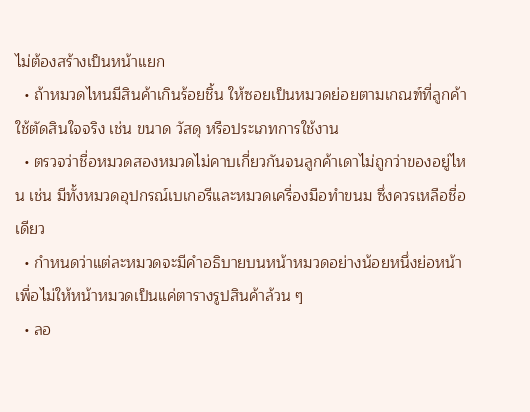ไม่ต้องสร้างเป็นหน้าแยก
  • ถ้าหมวดไหนมีสินค้าเกินร้อยชิ้น ให้ซอยเป็นหมวดย่อยตามเกณฑ์ที่ลูกค้าใช้ตัดสินใจจริง เช่น ขนาด วัสดุ หรือประเภทการใช้งาน
  • ตรวจว่าชื่อหมวดสองหมวดไม่คาบเกี่ยวกันจนลูกค้าเดาไม่ถูกว่าของอยู่ไหน เช่น มีทั้งหมวดอุปกรณ์เบเกอรีและหมวดเครื่องมือทำขนม ซึ่งควรเหลือชื่อเดียว
  • กำหนดว่าแต่ละหมวดจะมีคำอธิบายบนหน้าหมวดอย่างน้อยหนึ่งย่อหน้า เพื่อไม่ให้หน้าหมวดเป็นแค่ตารางรูปสินค้าล้วน ๆ
  • ลอ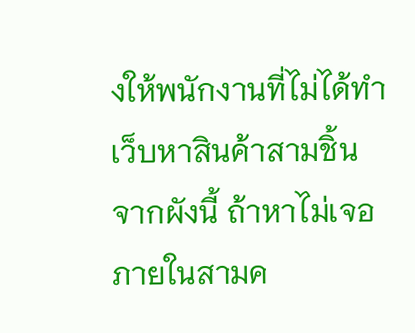งให้พนักงานที่ไม่ได้ทำเว็บหาสินค้าสามชิ้นจากผังนี้ ถ้าหาไม่เจอภายในสามค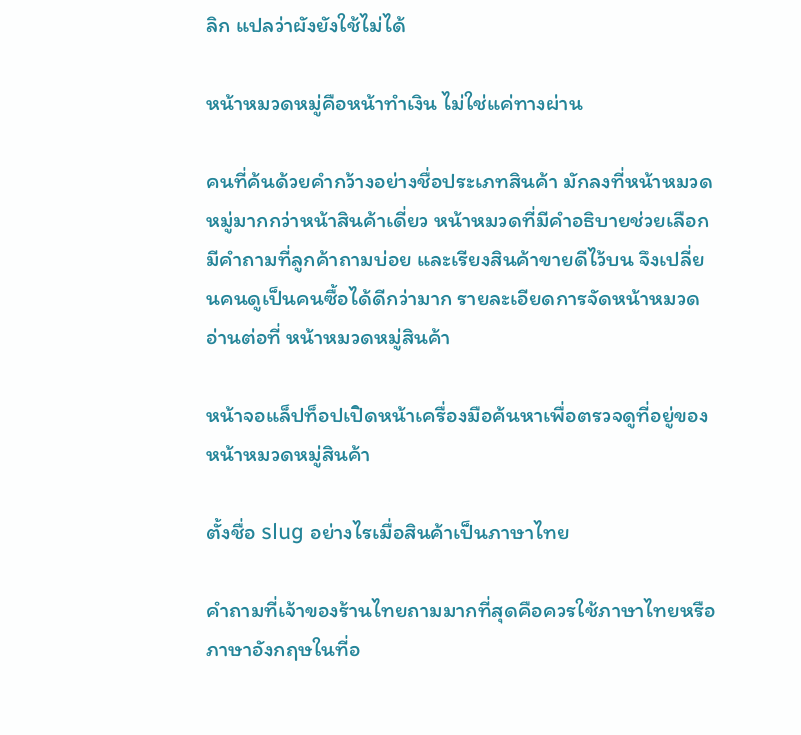ลิก แปลว่าผังยังใช้ไม่ได้

หน้าหมวดหมู่คือหน้าทำเงิน ไม่ใช่แค่ทางผ่าน

คนที่ค้นด้วยคำกว้างอย่างชื่อประเภทสินค้า มักลงที่หน้าหมวดหมู่มากกว่าหน้าสินค้าเดี่ยว หน้าหมวดที่มีคำอธิบายช่วยเลือก มีคำถามที่ลูกค้าถามบ่อย และเรียงสินค้าขายดีไว้บน จึงเปลี่ยนคนดูเป็นคนซื้อได้ดีกว่ามาก รายละเอียดการจัดหน้าหมวดอ่านต่อที่ หน้าหมวดหมู่สินค้า

หน้าจอแล็ปท็อปเปิดหน้าเครื่องมือค้นหาเพื่อตรวจดูที่อยู่ของหน้าหมวดหมู่สินค้า

ตั้งชื่อ slug อย่างไรเมื่อสินค้าเป็นภาษาไทย

คำถามที่เจ้าของร้านไทยถามมากที่สุดคือควรใช้ภาษาไทยหรือภาษาอังกฤษในที่อ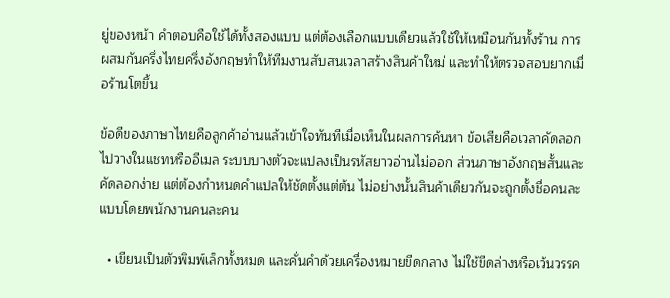ยู่ของหน้า คำตอบคือใช้ได้ทั้งสองแบบ แต่ต้องเลือกแบบเดียวแล้วใช้ให้เหมือนกันทั้งร้าน การผสมกันครึ่งไทยครึ่งอังกฤษทำให้ทีมงานสับสนเวลาสร้างสินค้าใหม่ และทำให้ตรวจสอบยากเมื่อร้านโตขึ้น

ข้อดีของภาษาไทยคือลูกค้าอ่านแล้วเข้าใจทันทีเมื่อเห็นในผลการค้นหา ข้อเสียคือเวลาคัดลอกไปวางในแชทหรืออีเมล ระบบบางตัวจะแปลงเป็นรหัสยาวอ่านไม่ออก ส่วนภาษาอังกฤษสั้นและคัดลอกง่าย แต่ต้องกำหนดคำแปลให้ชัดตั้งแต่ต้น ไม่อย่างนั้นสินค้าเดียวกันจะถูกตั้งชื่อคนละแบบโดยพนักงานคนละคน

  • เขียนเป็นตัวพิมพ์เล็กทั้งหมด และคั่นคำด้วยเครื่องหมายขีดกลาง ไม่ใช้ขีดล่างหรือเว้นวรรค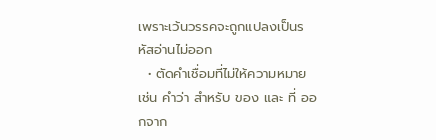เพราะเว้นวรรคจะถูกแปลงเป็นรหัสอ่านไม่ออก
  • ตัดคำเชื่อมที่ไม่ให้ความหมาย เช่น คำว่า สำหรับ ของ และ ที่ ออกจาก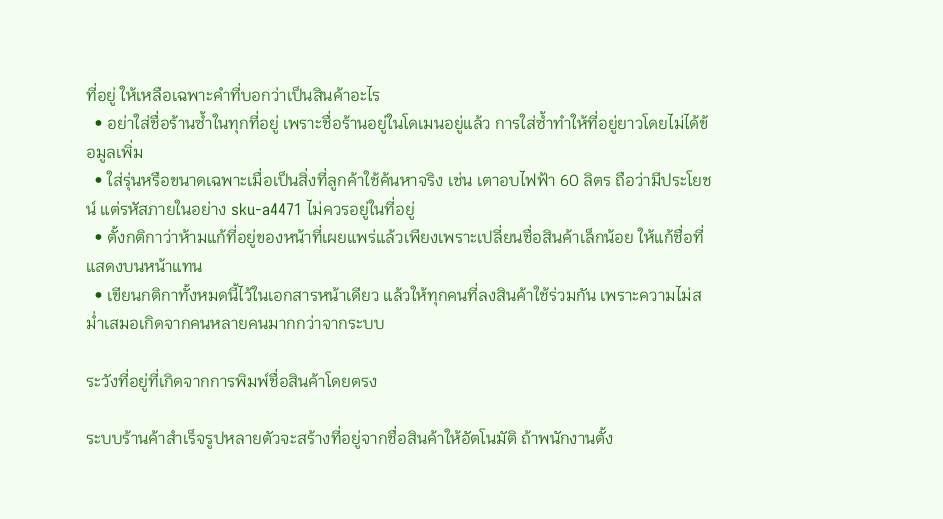ที่อยู่ ให้เหลือเฉพาะคำที่บอกว่าเป็นสินค้าอะไร
  • อย่าใส่ชื่อร้านซ้ำในทุกที่อยู่ เพราะชื่อร้านอยู่ในโดเมนอยู่แล้ว การใส่ซ้ำทำให้ที่อยู่ยาวโดยไม่ได้ข้อมูลเพิ่ม
  • ใส่รุ่นหรือขนาดเฉพาะเมื่อเป็นสิ่งที่ลูกค้าใช้ค้นหาจริง เช่น เตาอบไฟฟ้า 60 ลิตร ถือว่ามีประโยชน์ แต่รหัสภายในอย่าง sku-a4471 ไม่ควรอยู่ในที่อยู่
  • ตั้งกติกาว่าห้ามแก้ที่อยู่ของหน้าที่เผยแพร่แล้วเพียงเพราะเปลี่ยนชื่อสินค้าเล็กน้อย ให้แก้ชื่อที่แสดงบนหน้าแทน
  • เขียนกติกาทั้งหมดนี้ไว้ในเอกสารหน้าเดียว แล้วให้ทุกคนที่ลงสินค้าใช้ร่วมกัน เพราะความไม่สม่ำเสมอเกิดจากคนหลายคนมากกว่าจากระบบ

ระวังที่อยู่ที่เกิดจากการพิมพ์ชื่อสินค้าโดยตรง

ระบบร้านค้าสำเร็จรูปหลายตัวจะสร้างที่อยู่จากชื่อสินค้าให้อัตโนมัติ ถ้าพนักงานตั้ง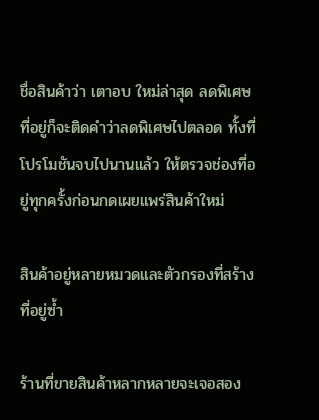ชื่อสินค้าว่า เตาอบ ใหม่ล่าสุด ลดพิเศษ ที่อยู่ก็จะติดคำว่าลดพิเศษไปตลอด ทั้งที่โปรโมชันจบไปนานแล้ว ให้ตรวจช่องที่อยู่ทุกครั้งก่อนกดเผยแพร่สินค้าใหม่

สินค้าอยู่หลายหมวดและตัวกรองที่สร้างที่อยู่ซ้ำ

ร้านที่ขายสินค้าหลากหลายจะเจอสอง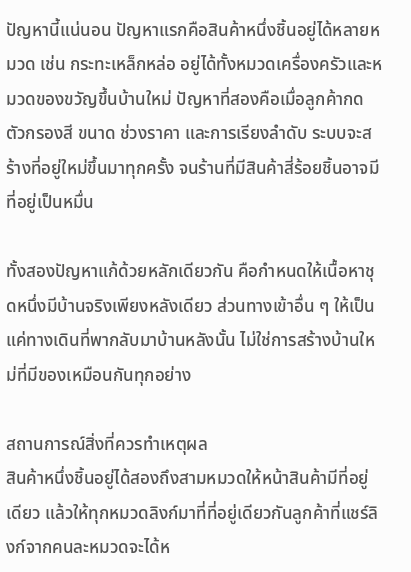ปัญหานี้แน่นอน ปัญหาแรกคือสินค้าหนึ่งชิ้นอยู่ได้หลายหมวด เช่น กระทะเหล็กหล่อ อยู่ได้ทั้งหมวดเครื่องครัวและหมวดของขวัญขึ้นบ้านใหม่ ปัญหาที่สองคือเมื่อลูกค้ากดตัวกรองสี ขนาด ช่วงราคา และการเรียงลำดับ ระบบจะสร้างที่อยู่ใหม่ขึ้นมาทุกครั้ง จนร้านที่มีสินค้าสี่ร้อยชิ้นอาจมีที่อยู่เป็นหมื่น

ทั้งสองปัญหาแก้ด้วยหลักเดียวกัน คือกำหนดให้เนื้อหาชุดหนึ่งมีบ้านจริงเพียงหลังเดียว ส่วนทางเข้าอื่น ๆ ให้เป็นแค่ทางเดินที่พากลับมาบ้านหลังนั้น ไม่ใช่การสร้างบ้านใหม่ที่มีของเหมือนกันทุกอย่าง

สถานการณ์สิ่งที่ควรทำเหตุผล
สินค้าหนึ่งชิ้นอยู่ได้สองถึงสามหมวดให้หน้าสินค้ามีที่อยู่เดียว แล้วให้ทุกหมวดลิงก์มาที่ที่อยู่เดียวกันลูกค้าที่แชร์ลิงก์จากคนละหมวดจะได้ห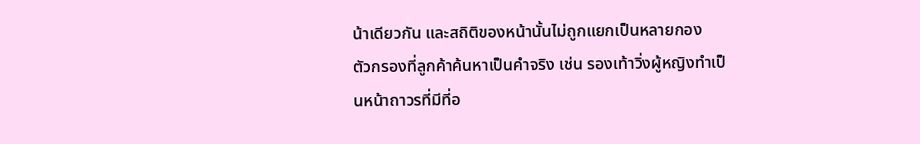น้าเดียวกัน และสถิติของหน้านั้นไม่ถูกแยกเป็นหลายกอง
ตัวกรองที่ลูกค้าค้นหาเป็นคำจริง เช่น รองเท้าวิ่งผู้หญิงทำเป็นหน้าถาวรที่มีที่อ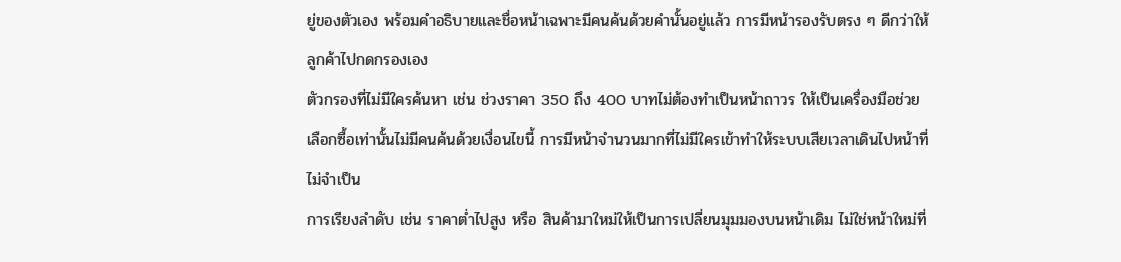ยู่ของตัวเอง พร้อมคำอธิบายและชื่อหน้าเฉพาะมีคนค้นด้วยคำนั้นอยู่แล้ว การมีหน้ารองรับตรง ๆ ดีกว่าให้ลูกค้าไปกดกรองเอง
ตัวกรองที่ไม่มีใครค้นหา เช่น ช่วงราคา 350 ถึง 400 บาทไม่ต้องทำเป็นหน้าถาวร ให้เป็นเครื่องมือช่วยเลือกซื้อเท่านั้นไม่มีคนค้นด้วยเงื่อนไขนี้ การมีหน้าจำนวนมากที่ไม่มีใครเข้าทำให้ระบบเสียเวลาเดินไปหน้าที่ไม่จำเป็น
การเรียงลำดับ เช่น ราคาต่ำไปสูง หรือ สินค้ามาใหม่ให้เป็นการเปลี่ยนมุมมองบนหน้าเดิม ไม่ใช่หน้าใหม่ที่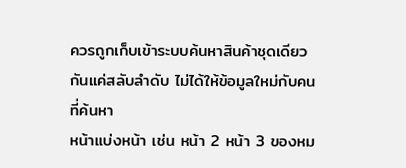ควรถูกเก็บเข้าระบบค้นหาสินค้าชุดเดียวกันแค่สลับลำดับ ไม่ได้ให้ข้อมูลใหม่กับคนที่ค้นหา
หน้าแบ่งหน้า เช่น หน้า 2 หน้า 3 ของหม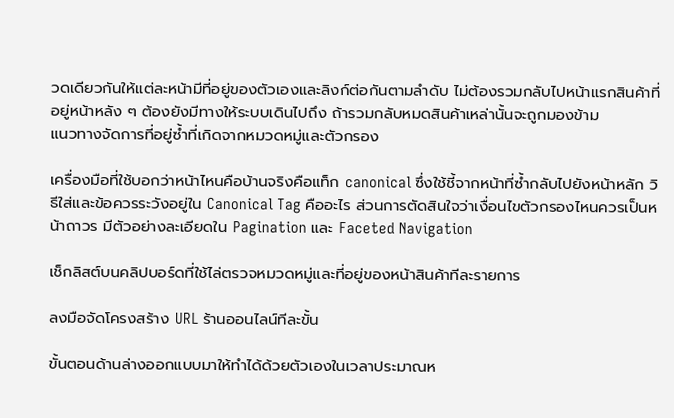วดเดียวกันให้แต่ละหน้ามีที่อยู่ของตัวเองและลิงก์ต่อกันตามลำดับ ไม่ต้องรวมกลับไปหน้าแรกสินค้าที่อยู่หน้าหลัง ๆ ต้องยังมีทางให้ระบบเดินไปถึง ถ้ารวมกลับหมดสินค้าเหล่านั้นจะถูกมองข้าม
แนวทางจัดการที่อยู่ซ้ำที่เกิดจากหมวดหมู่และตัวกรอง

เครื่องมือที่ใช้บอกว่าหน้าไหนคือบ้านจริงคือแท็ก canonical ซึ่งใช้ชี้จากหน้าที่ซ้ำกลับไปยังหน้าหลัก วิธีใส่และข้อควรระวังอยู่ใน Canonical Tag คืออะไร ส่วนการตัดสินใจว่าเงื่อนไขตัวกรองไหนควรเป็นหน้าถาวร มีตัวอย่างละเอียดใน Pagination และ Faceted Navigation

เช็กลิสต์บนคลิปบอร์ดที่ใช้ไล่ตรวจหมวดหมู่และที่อยู่ของหน้าสินค้าทีละรายการ

ลงมือจัดโครงสร้าง URL ร้านออนไลน์ทีละขั้น

ขั้นตอนด้านล่างออกแบบมาให้ทำได้ด้วยตัวเองในเวลาประมาณห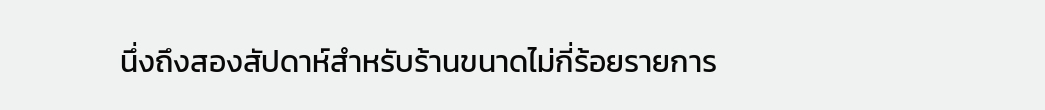นึ่งถึงสองสัปดาห์สำหรับร้านขนาดไม่กี่ร้อยรายการ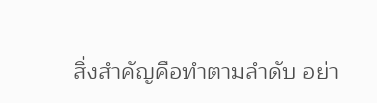สิ่งสำคัญคือทำตามลำดับ อย่า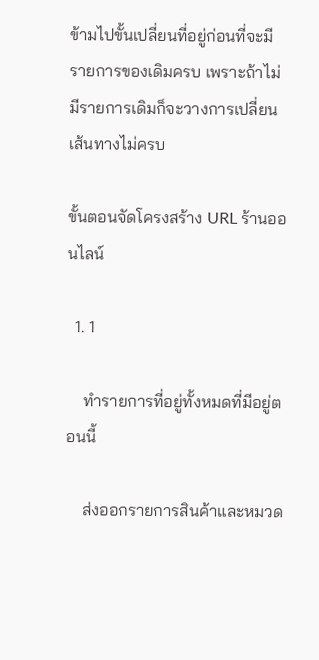ข้ามไปขั้นเปลี่ยนที่อยู่ก่อนที่จะมีรายการของเดิมครบ เพราะถ้าไม่มีรายการเดิมก็จะวางการเปลี่ยนเส้นทางไม่ครบ

ขั้นตอนจัดโครงสร้าง URL ร้านออนไลน์

  1. 1

    ทำรายการที่อยู่ทั้งหมดที่มีอยู่ตอนนี้

    ส่งออกรายการสินค้าและหมวด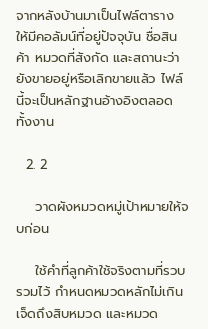จากหลังบ้านมาเป็นไฟล์ตาราง ให้มีคอลัมน์ที่อยู่ปัจจุบัน ชื่อสินค้า หมวดที่สังกัด และสถานะว่ายังขายอยู่หรือเลิกขายแล้ว ไฟล์นี้จะเป็นหลักฐานอ้างอิงตลอดทั้งงาน

  2. 2

    วาดผังหมวดหมู่เป้าหมายให้จบก่อน

    ใช้คำที่ลูกค้าใช้จริงตามที่รวบรวมไว้ กำหนดหมวดหลักไม่เกินเจ็ดถึงสิบหมวด และหมวด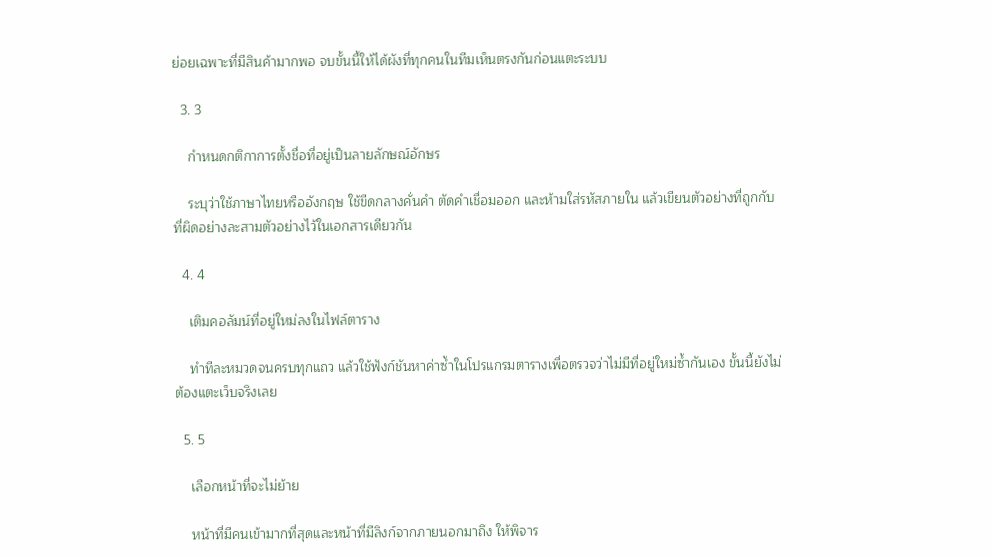ย่อยเฉพาะที่มีสินค้ามากพอ จบขั้นนี้ให้ได้ผังที่ทุกคนในทีมเห็นตรงกันก่อนแตะระบบ

  3. 3

    กำหนดกติกาการตั้งชื่อที่อยู่เป็นลายลักษณ์อักษร

    ระบุว่าใช้ภาษาไทยหรืออังกฤษ ใช้ขีดกลางคั่นคำ ตัดคำเชื่อมออก และห้ามใส่รหัสภายใน แล้วเขียนตัวอย่างที่ถูกกับที่ผิดอย่างละสามตัวอย่างไว้ในเอกสารเดียวกัน

  4. 4

    เติมคอลัมน์ที่อยู่ใหม่ลงในไฟล์ตาราง

    ทำทีละหมวดจนครบทุกแถว แล้วใช้ฟังก์ชันหาค่าซ้ำในโปรแกรมตารางเพื่อตรวจว่าไม่มีที่อยู่ใหม่ซ้ำกันเอง ขั้นนี้ยังไม่ต้องแตะเว็บจริงเลย

  5. 5

    เลือกหน้าที่จะไม่ย้าย

    หน้าที่มีคนเข้ามากที่สุดและหน้าที่มีลิงก์จากภายนอกมาถึง ให้พิจาร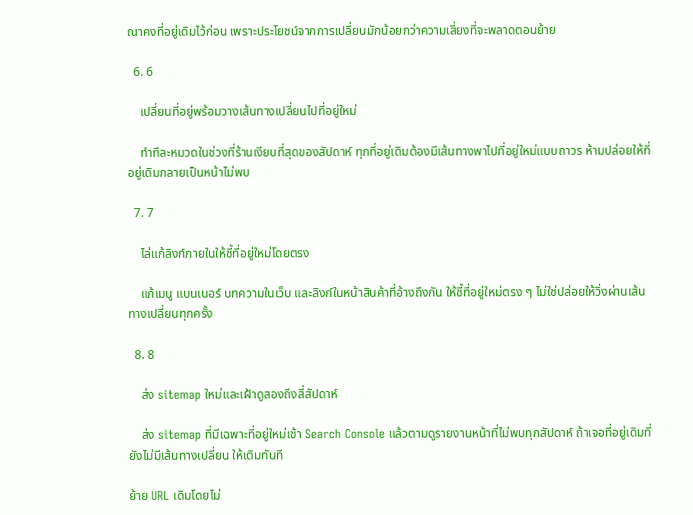ณาคงที่อยู่เดิมไว้ก่อน เพราะประโยชน์จากการเปลี่ยนมักน้อยกว่าความเสี่ยงที่จะพลาดตอนย้าย

  6. 6

    เปลี่ยนที่อยู่พร้อมวางเส้นทางเปลี่ยนไปที่อยู่ใหม่

    ทำทีละหมวดในช่วงที่ร้านเงียบที่สุดของสัปดาห์ ทุกที่อยู่เดิมต้องมีเส้นทางพาไปที่อยู่ใหม่แบบถาวร ห้ามปล่อยให้ที่อยู่เดิมกลายเป็นหน้าไม่พบ

  7. 7

    ไล่แก้ลิงก์ภายในให้ชี้ที่อยู่ใหม่โดยตรง

    แก้เมนู แบนเนอร์ บทความในเว็บ และลิงก์ในหน้าสินค้าที่อ้างถึงกัน ให้ชี้ที่อยู่ใหม่ตรง ๆ ไม่ใช่ปล่อยให้วิ่งผ่านเส้นทางเปลี่ยนทุกครั้ง

  8. 8

    ส่ง sitemap ใหม่และเฝ้าดูสองถึงสี่สัปดาห์

    ส่ง sitemap ที่มีเฉพาะที่อยู่ใหม่เข้า Search Console แล้วตามดูรายงานหน้าที่ไม่พบทุกสัปดาห์ ถ้าเจอที่อยู่เดิมที่ยังไม่มีเส้นทางเปลี่ยน ให้เติมทันที

ย้าย URL เดิมโดยไม่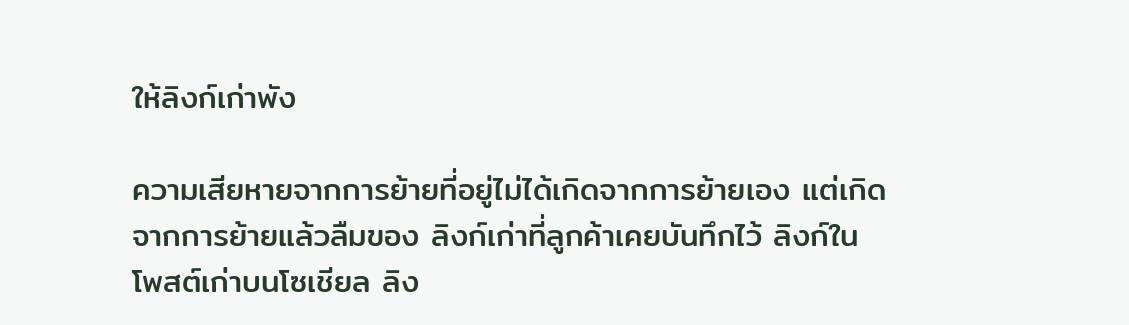ให้ลิงก์เก่าพัง

ความเสียหายจากการย้ายที่อยู่ไม่ได้เกิดจากการย้ายเอง แต่เกิดจากการย้ายแล้วลืมของ ลิงก์เก่าที่ลูกค้าเคยบันทึกไว้ ลิงก์ในโพสต์เก่าบนโซเชียล ลิง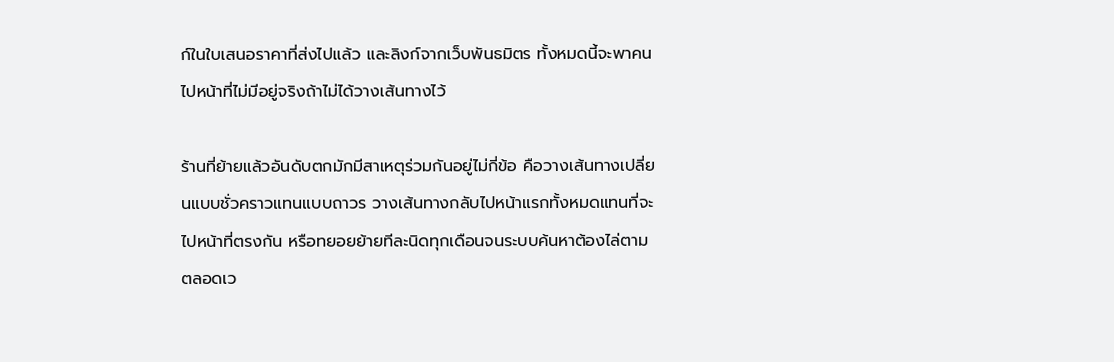ก์ในใบเสนอราคาที่ส่งไปแล้ว และลิงก์จากเว็บพันธมิตร ทั้งหมดนี้จะพาคนไปหน้าที่ไม่มีอยู่จริงถ้าไม่ได้วางเส้นทางไว้

ร้านที่ย้ายแล้วอันดับตกมักมีสาเหตุร่วมกันอยู่ไม่กี่ข้อ คือวางเส้นทางเปลี่ยนแบบชั่วคราวแทนแบบถาวร วางเส้นทางกลับไปหน้าแรกทั้งหมดแทนที่จะไปหน้าที่ตรงกัน หรือทยอยย้ายทีละนิดทุกเดือนจนระบบค้นหาต้องไล่ตามตลอดเว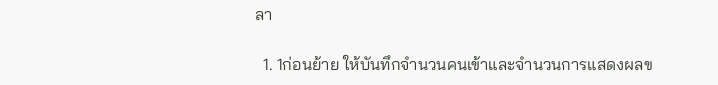ลา

  1. 1ก่อนย้าย ให้บันทึกจำนวนคนเข้าและจำนวนการแสดงผลข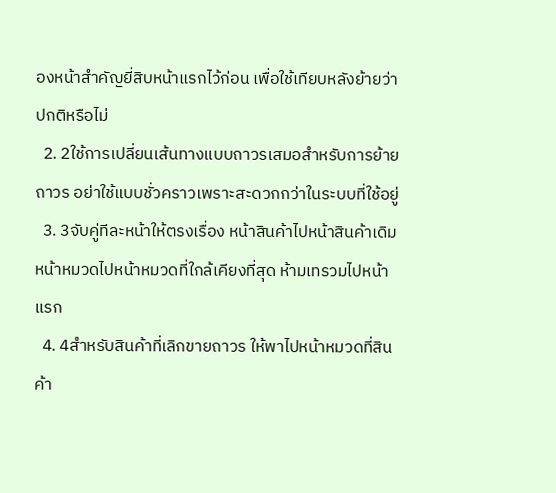องหน้าสำคัญยี่สิบหน้าแรกไว้ก่อน เพื่อใช้เทียบหลังย้ายว่าปกติหรือไม่
  2. 2ใช้การเปลี่ยนเส้นทางแบบถาวรเสมอสำหรับการย้ายถาวร อย่าใช้แบบชั่วคราวเพราะสะดวกกว่าในระบบที่ใช้อยู่
  3. 3จับคู่ทีละหน้าให้ตรงเรื่อง หน้าสินค้าไปหน้าสินค้าเดิม หน้าหมวดไปหน้าหมวดที่ใกล้เคียงที่สุด ห้ามเทรวมไปหน้าแรก
  4. 4สำหรับสินค้าที่เลิกขายถาวร ให้พาไปหน้าหมวดที่สินค้า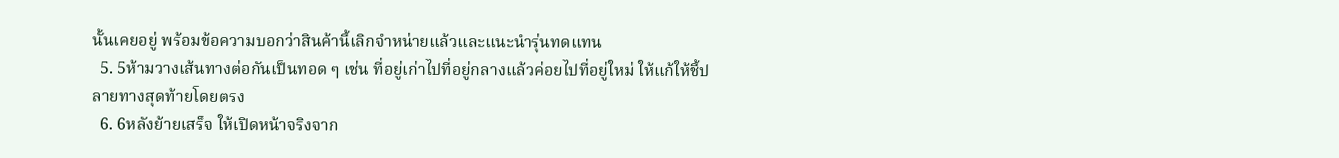นั้นเคยอยู่ พร้อมข้อความบอกว่าสินค้านี้เลิกจำหน่ายแล้วและแนะนำรุ่นทดแทน
  5. 5ห้ามวางเส้นทางต่อกันเป็นทอด ๆ เช่น ที่อยู่เก่าไปที่อยู่กลางแล้วค่อยไปที่อยู่ใหม่ ให้แก้ให้ชี้ปลายทางสุดท้ายโดยตรง
  6. 6หลังย้ายเสร็จ ให้เปิดหน้าจริงจาก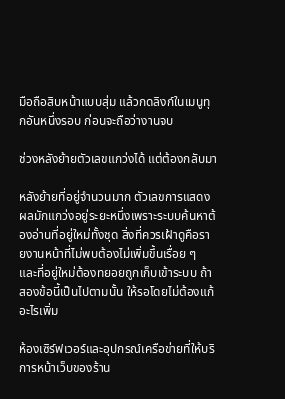มือถือสิบหน้าแบบสุ่ม แล้วกดลิงก์ในเมนูทุกอันหนึ่งรอบ ก่อนจะถือว่างานจบ

ช่วงหลังย้ายตัวเลขแกว่งได้ แต่ต้องกลับมา

หลังย้ายที่อยู่จำนวนมาก ตัวเลขการแสดงผลมักแกว่งอยู่ระยะหนึ่งเพราะระบบค้นหาต้องอ่านที่อยู่ใหม่ทั้งชุด สิ่งที่ควรเฝ้าดูคือรายงานหน้าที่ไม่พบต้องไม่เพิ่มขึ้นเรื่อย ๆ และที่อยู่ใหม่ต้องทยอยถูกเก็บเข้าระบบ ถ้าสองข้อนี้เป็นไปตามนั้น ให้รอโดยไม่ต้องแก้อะไรเพิ่ม

ห้องเซิร์ฟเวอร์และอุปกรณ์เครือข่ายที่ให้บริการหน้าเว็บของร้าน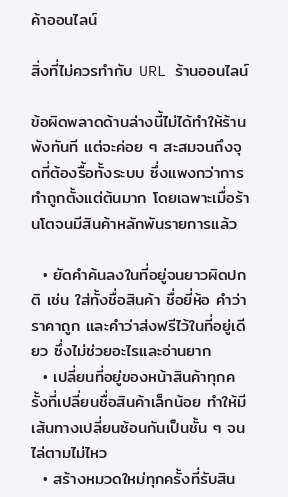ค้าออนไลน์

สิ่งที่ไม่ควรทำกับ URL ร้านออนไลน์

ข้อผิดพลาดด้านล่างนี้ไม่ได้ทำให้ร้านพังทันที แต่จะค่อย ๆ สะสมจนถึงจุดที่ต้องรื้อทั้งระบบ ซึ่งแพงกว่าการทำถูกตั้งแต่ต้นมาก โดยเฉพาะเมื่อร้านโตจนมีสินค้าหลักพันรายการแล้ว

  • ยัดคำค้นลงในที่อยู่จนยาวผิดปกติ เช่น ใส่ทั้งชื่อสินค้า ชื่อยี่ห้อ คำว่าราคาถูก และคำว่าส่งฟรีไว้ในที่อยู่เดียว ซึ่งไม่ช่วยอะไรและอ่านยาก
  • เปลี่ยนที่อยู่ของหน้าสินค้าทุกครั้งที่เปลี่ยนชื่อสินค้าเล็กน้อย ทำให้มีเส้นทางเปลี่ยนซ้อนกันเป็นชั้น ๆ จนไล่ตามไม่ไหว
  • สร้างหมวดใหม่ทุกครั้งที่รับสิน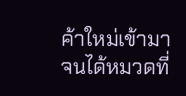ค้าใหม่เข้ามา จนได้หมวดที่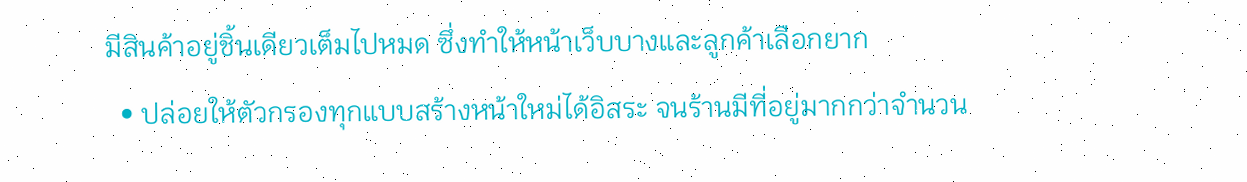มีสินค้าอยู่ชิ้นเดียวเต็มไปหมด ซึ่งทำให้หน้าเว็บบางและลูกค้าเลือกยาก
  • ปล่อยให้ตัวกรองทุกแบบสร้างหน้าใหม่ได้อิสระ จนร้านมีที่อยู่มากกว่าจำนวน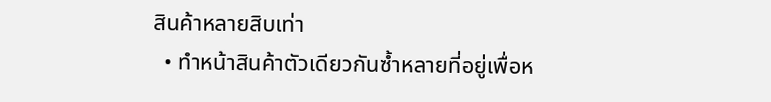สินค้าหลายสิบเท่า
  • ทำหน้าสินค้าตัวเดียวกันซ้ำหลายที่อยู่เพื่อห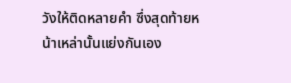วังให้ติดหลายคำ ซึ่งสุดท้ายหน้าเหล่านั้นแย่งกันเอง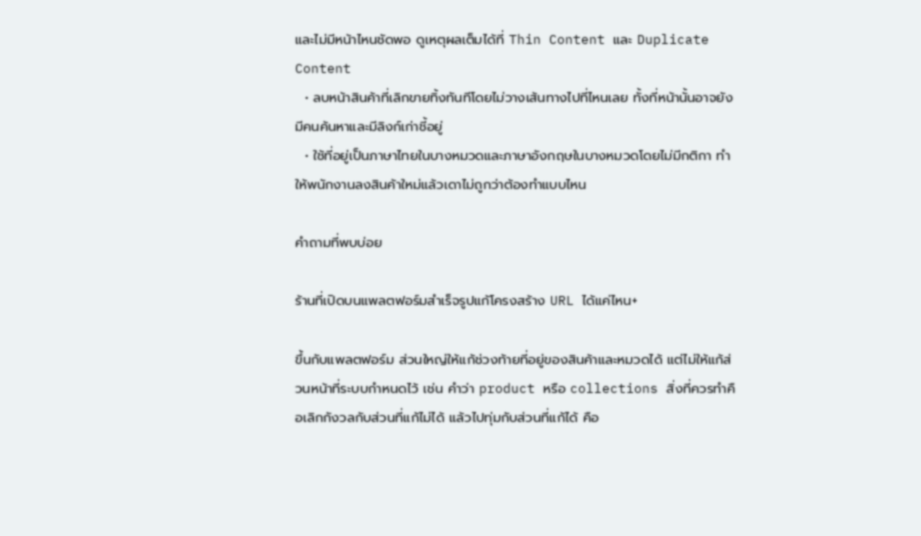และไม่มีหน้าไหนชัดพอ ดูเหตุผลเต็มได้ที่ Thin Content และ Duplicate Content
  • ลบหน้าสินค้าที่เลิกขายทิ้งทันทีโดยไม่วางเส้นทางไปที่ไหนเลย ทั้งที่หน้านั้นอาจยังมีคนค้นหาและมีลิงก์เก่าชี้อยู่
  • ใช้ที่อยู่เป็นภาษาไทยในบางหมวดและภาษาอังกฤษในบางหมวดโดยไม่มีกติกา ทำให้พนักงานลงสินค้าใหม่แล้วเดาไม่ถูกว่าต้องทำแบบไหน

คำถามที่พบบ่อย

ร้านที่เปิดบนแพลตฟอร์มสำเร็จรูปแก้โครงสร้าง URL ได้แค่ไหน+

ขึ้นกับแพลตฟอร์ม ส่วนใหญ่ให้แก้ช่วงท้ายที่อยู่ของสินค้าและหมวดได้ แต่ไม่ให้แก้ส่วนหน้าที่ระบบกำหนดไว้ เช่น คำว่า product หรือ collections สิ่งที่ควรทำคือเลิกกังวลกับส่วนที่แก้ไม่ได้ แล้วไปทุ่มกับส่วนที่แก้ได้ คือ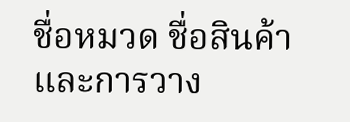ชื่อหมวด ชื่อสินค้า และการวาง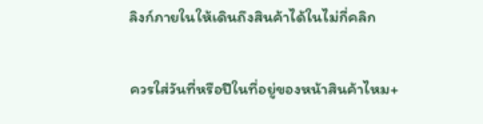ลิงก์ภายในให้เดินถึงสินค้าได้ในไม่กี่คลิก

ควรใส่วันที่หรือปีในที่อยู่ของหน้าสินค้าไหม+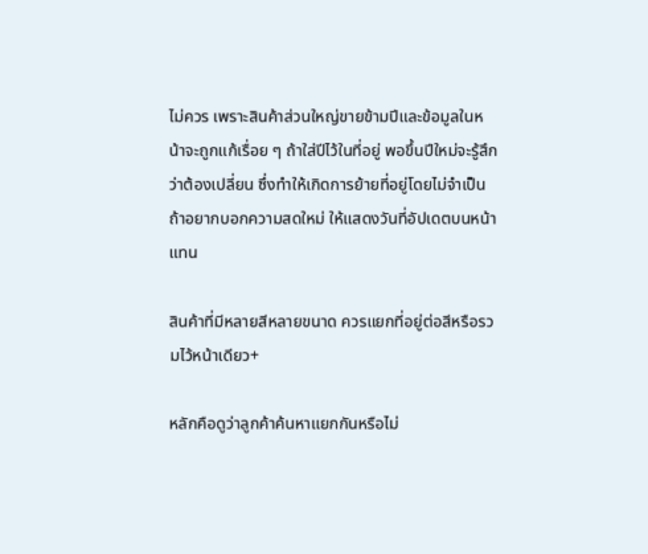ไม่ควร เพราะสินค้าส่วนใหญ่ขายข้ามปีและข้อมูลในหน้าจะถูกแก้เรื่อย ๆ ถ้าใส่ปีไว้ในที่อยู่ พอขึ้นปีใหม่จะรู้สึกว่าต้องเปลี่ยน ซึ่งทำให้เกิดการย้ายที่อยู่โดยไม่จำเป็น ถ้าอยากบอกความสดใหม่ ให้แสดงวันที่อัปเดตบนหน้าแทน

สินค้าที่มีหลายสีหลายขนาด ควรแยกที่อยู่ต่อสีหรือรวมไว้หน้าเดียว+

หลักคือดูว่าลูกค้าค้นหาแยกกันหรือไม่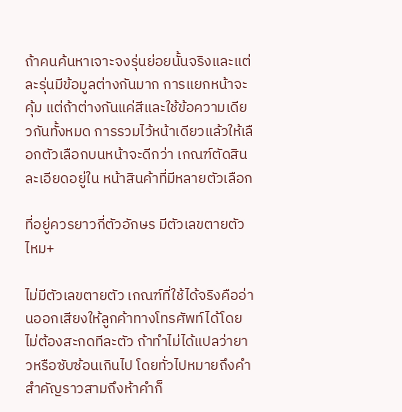ถ้าคนค้นหาเจาะจงรุ่นย่อยนั้นจริงและแต่ละรุ่นมีข้อมูลต่างกันมาก การแยกหน้าจะคุ้ม แต่ถ้าต่างกันแค่สีและใช้ข้อความเดียวกันทั้งหมด การรวมไว้หน้าเดียวแล้วให้เลือกตัวเลือกบนหน้าจะดีกว่า เกณฑ์ตัดสินละเอียดอยู่ใน หน้าสินค้าที่มีหลายตัวเลือก

ที่อยู่ควรยาวกี่ตัวอักษร มีตัวเลขตายตัวไหม+

ไม่มีตัวเลขตายตัว เกณฑ์ที่ใช้ได้จริงคืออ่านออกเสียงให้ลูกค้าทางโทรศัพท์ได้โดยไม่ต้องสะกดทีละตัว ถ้าทำไม่ได้แปลว่ายาวหรือซับซ้อนเกินไป โดยทั่วไปหมายถึงคำสำคัญราวสามถึงห้าคำก็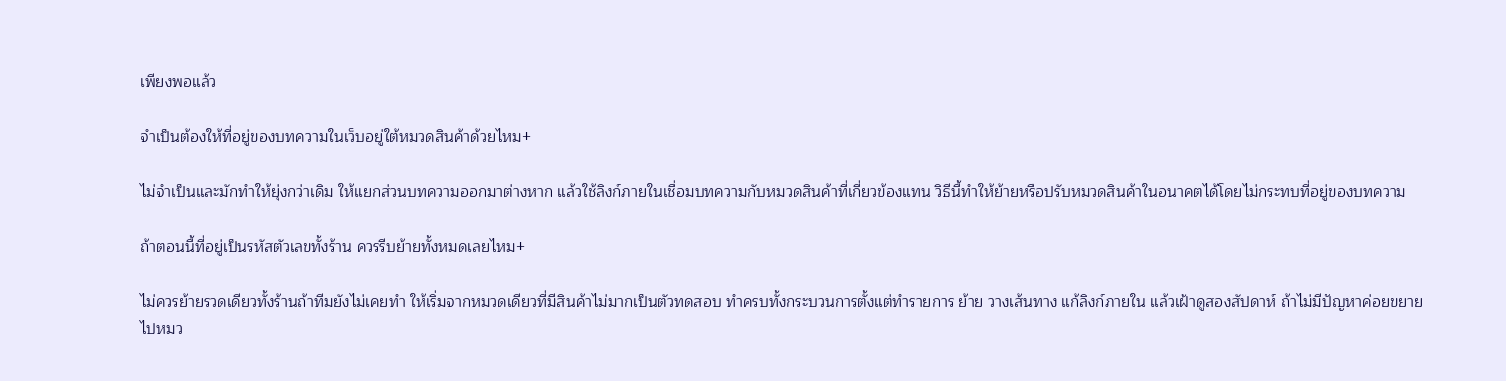เพียงพอแล้ว

จำเป็นต้องให้ที่อยู่ของบทความในเว็บอยู่ใต้หมวดสินค้าด้วยไหม+

ไม่จำเป็นและมักทำให้ยุ่งกว่าเดิม ให้แยกส่วนบทความออกมาต่างหาก แล้วใช้ลิงก์ภายในเชื่อมบทความกับหมวดสินค้าที่เกี่ยวข้องแทน วิธีนี้ทำให้ย้ายหรือปรับหมวดสินค้าในอนาคตได้โดยไม่กระทบที่อยู่ของบทความ

ถ้าตอนนี้ที่อยู่เป็นรหัสตัวเลขทั้งร้าน ควรรีบย้ายทั้งหมดเลยไหม+

ไม่ควรย้ายรวดเดียวทั้งร้านถ้าทีมยังไม่เคยทำ ให้เริ่มจากหมวดเดียวที่มีสินค้าไม่มากเป็นตัวทดสอบ ทำครบทั้งกระบวนการตั้งแต่ทำรายการ ย้าย วางเส้นทาง แก้ลิงก์ภายใน แล้วเฝ้าดูสองสัปดาห์ ถ้าไม่มีปัญหาค่อยขยายไปหมว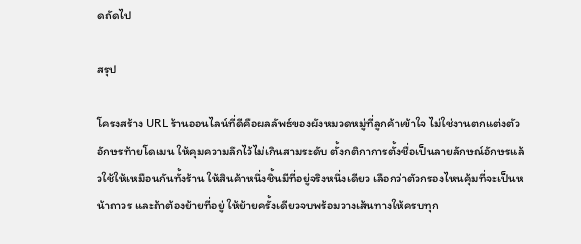ดถัดไป

สรุป

โครงสร้าง URL ร้านออนไลน์ที่ดีคือผลลัพธ์ของผังหมวดหมู่ที่ลูกค้าเข้าใจ ไม่ใช่งานตกแต่งตัวอักษรท้ายโดเมน ให้คุมความลึกไว้ไม่เกินสามระดับ ตั้งกติกาการตั้งชื่อเป็นลายลักษณ์อักษรแล้วใช้ให้เหมือนกันทั้งร้าน ให้สินค้าหนึ่งชิ้นมีที่อยู่จริงหนึ่งเดียว เลือกว่าตัวกรองไหนคุ้มที่จะเป็นหน้าถาวร และถ้าต้องย้ายที่อยู่ ให้ย้ายครั้งเดียวจบพร้อมวางเส้นทางให้ครบทุก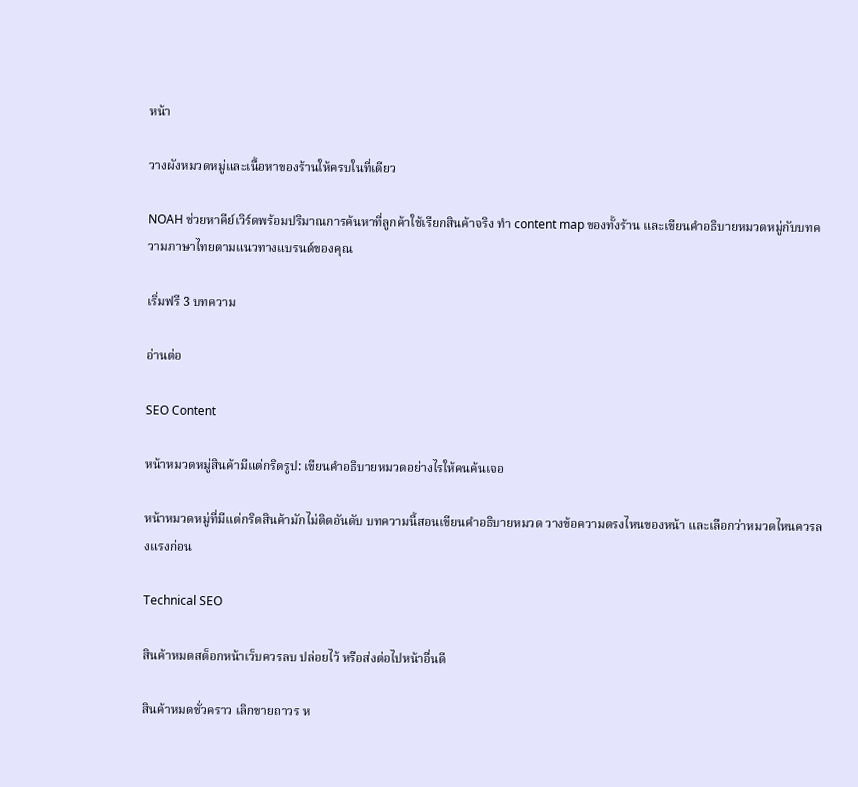หน้า

วางผังหมวดหมู่และเนื้อหาของร้านให้ครบในที่เดียว

NOAH ช่วยหาคีย์เวิร์ดพร้อมปริมาณการค้นหาที่ลูกค้าใช้เรียกสินค้าจริง ทำ content map ของทั้งร้าน และเขียนคำอธิบายหมวดหมู่กับบทความภาษาไทยตามแนวทางแบรนด์ของคุณ

เริ่มฟรี 3 บทความ

อ่านต่อ

SEO Content

หน้าหมวดหมู่สินค้ามีแต่กริดรูป: เขียนคำอธิบายหมวดอย่างไรให้คนค้นเจอ

หน้าหมวดหมู่ที่มีแต่กริดสินค้ามักไม่ติดอันดับ บทความนี้สอนเขียนคำอธิบายหมวด วางข้อความตรงไหนของหน้า และเลือกว่าหมวดไหนควรลงแรงก่อน

Technical SEO

สินค้าหมดสต็อกหน้าเว็บควรลบ ปล่อยไว้ หรือส่งต่อไปหน้าอื่นดี

สินค้าหมดชั่วคราว เลิกขายถาวร ห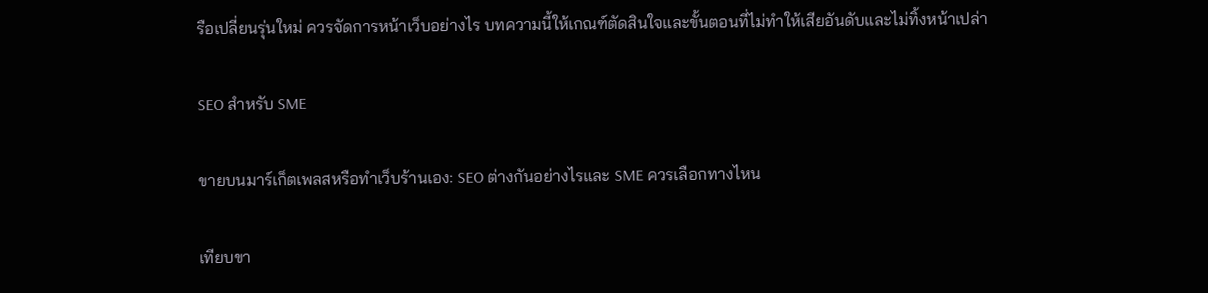รือเปลี่ยนรุ่นใหม่ ควรจัดการหน้าเว็บอย่างไร บทความนี้ให้เกณฑ์ตัดสินใจและขั้นตอนที่ไม่ทำให้เสียอันดับและไม่ทิ้งหน้าเปล่า

SEO สำหรับ SME

ขายบนมาร์เก็ตเพลสหรือทำเว็บร้านเอง: SEO ต่างกันอย่างไรและ SME ควรเลือกทางไหน

เทียบขา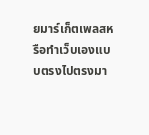ยมาร์เก็ตเพลสหรือทำเว็บเองแบบตรงไปตรงมา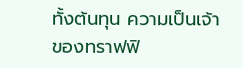ทั้งต้นทุน ความเป็นเจ้าของทราฟฟิ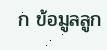ก ข้อมูลลูก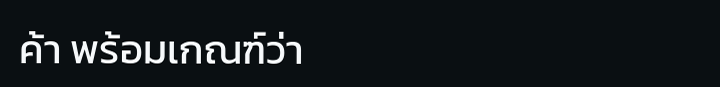ค้า พร้อมเกณฑ์ว่า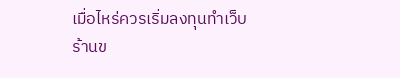เมื่อไหร่ควรเริ่มลงทุนทำเว็บร้านข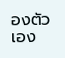องตัวเอง